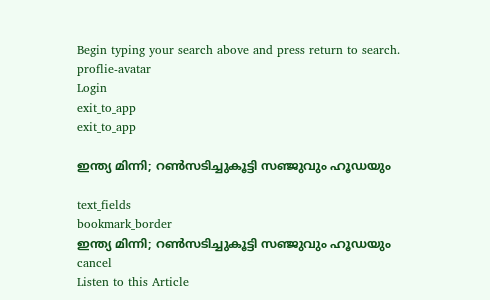Begin typing your search above and press return to search.
proflie-avatar
Login
exit_to_app
exit_to_app

ഇന്ത്യ മിന്നി; റൺസടിച്ചുകൂട്ടി സഞ്ജുവും ഹൂഡയും

text_fields
bookmark_border
ഇന്ത്യ മിന്നി; റൺസടിച്ചുകൂട്ടി സഞ്ജുവും ഹൂഡയും
cancel
Listen to this Article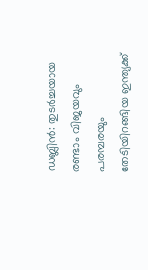ഡബ്ലിൻ: തുടർച്ചയായ രണ്ടാം വിജയവും പരമ്പരയും തേടിയിറങ്ങിയ ഇന്ത്യക്ക്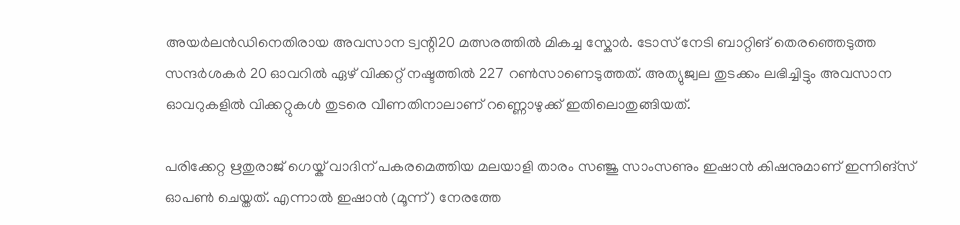അയർലൻഡിനെതിരായ അവസാന ട്വന്റി20 മത്സരത്തിൽ മികച്ച സ്കോർ. ടോസ് നേടി ബാറ്റിങ് തെരഞ്ഞെടുത്ത സന്ദർശകർ 20 ഓവറിൽ ഏഴ് വിക്കറ്റ് നഷ്ടത്തിൽ 227 റൺസാണെടുത്തത്. അത്യുജ്വല തുടക്കം ലഭിച്ചിട്ടും അവസാന ഓവറുകളിൽ വിക്കറ്റുകൾ തുടരെ വീണതിനാലാണ് റണ്ണൊഴുക്ക് ഇതിലൊതുങ്ങിയത്.

പരിക്കേറ്റ ഋതുരാജ് ഗെയ്ക് വാദിന് പകരമെത്തിയ മലയാളി താരം സഞ്ജു സാംസണും ഇഷാൻ കിഷനുമാണ് ഇന്നിങ്സ് ഓപൺ ചെയ്തത്. എന്നാൽ ഇഷാൻ (മൂന്ന്) നേരത്തേ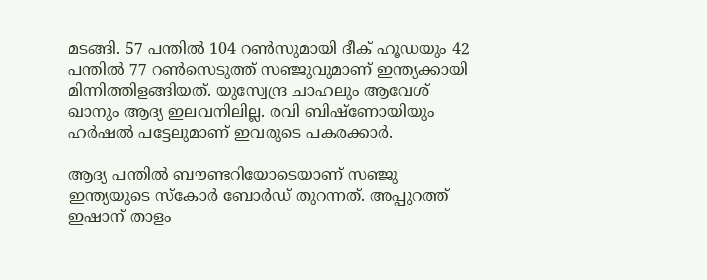മടങ്ങി. 57 പന്തിൽ 104 റൺസുമായി ദീക് ഹൂഡയും 42 പന്തിൽ 77 റൺസെടുത്ത് സഞ്ജുവുമാണ് ഇന്ത്യക്കായി മിന്നിത്തിളങ്ങിയത്. യുസ്വേന്ദ്ര ചാഹലും ആവേശ് ഖാനും ആദ്യ ഇലവനിലില്ല. രവി ബിഷ്ണോയിയും ഹർഷൽ പട്ടേലുമാണ് ഇവരുടെ പകരക്കാർ.

ആദ്യ പന്തിൽ ബൗണ്ടറിയോടെ‍യാണ് സഞ്ജു ഇന്ത്യയുടെ സ്കോർ ബോർഡ് തുറന്നത്. അപ്പുറത്ത് ഇഷാന് താളം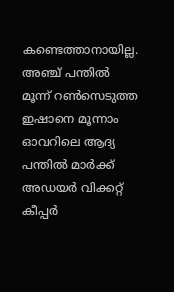കണ്ടെത്താനായില്ല. അഞ്ച് പന്തിൽ മൂന്ന് റൺസെടുത്ത ഇഷാനെ മൂന്നാം ഓവറിലെ ആദ്യ പന്തിൽ മാർക്ക് അഡയർ വിക്കറ്റ് കീപ്പർ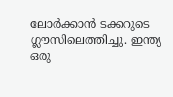ലോർക്കാൻ ടക്കറുടെ ഗ്ലൗസിലെത്തിച്ചു. ഇന്ത്യ ഒരു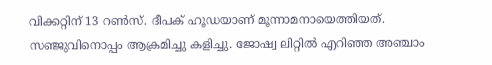വിക്കറ്റിന് 13 റൺസ്. ദീപക് ഹൂഡയാണ് മൂന്നാമനായെത്തിയത്. സഞ്ജുവിനൊപ്പം ആക്രമിച്ചു കളിച്ചു. ജോഷ്വ ലിറ്റിൽ എറിഞ്ഞ അഞ്ചാം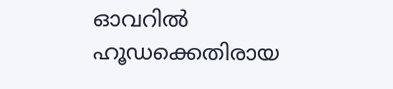ഓവറിൽ ഹൂഡക്കെതിരായ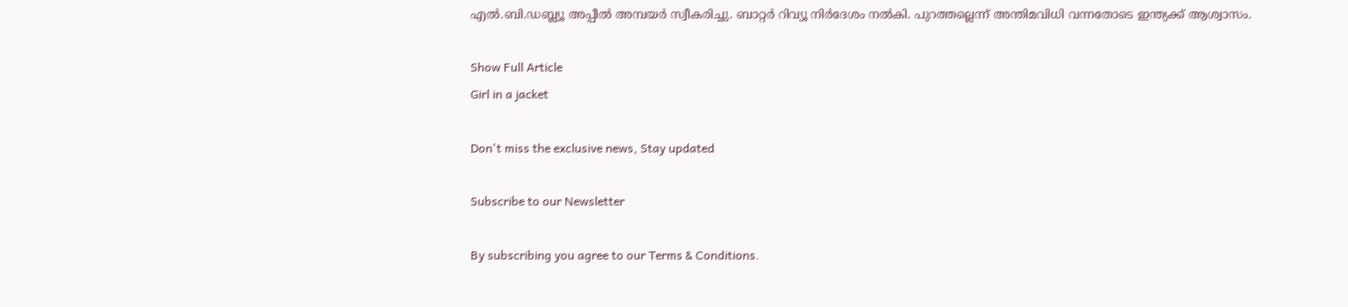എൽ.ബി.ഡബ്ല്യൂ അപ്പീൽ അമ്പയർ സ്വീകരിച്ചു. ബാറ്റർ റിവ്യൂ നിർദേശം നൽകി. പുറത്തല്ലെന്ന് അന്തിമവിധി വന്നതോടെ ഇന്ത്യക്ക് ആശ്വാസം.

Show Full Article
Girl in a jacket

Don't miss the exclusive news, Stay updated

Subscribe to our Newsletter

By subscribing you agree to our Terms & Conditions.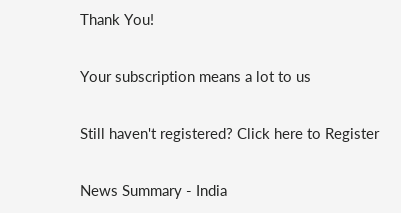Thank You!

Your subscription means a lot to us

Still haven't registered? Click here to Register

News Summary - India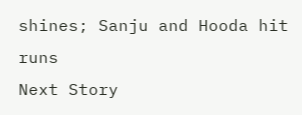shines; Sanju and Hooda hit runs
Next Story